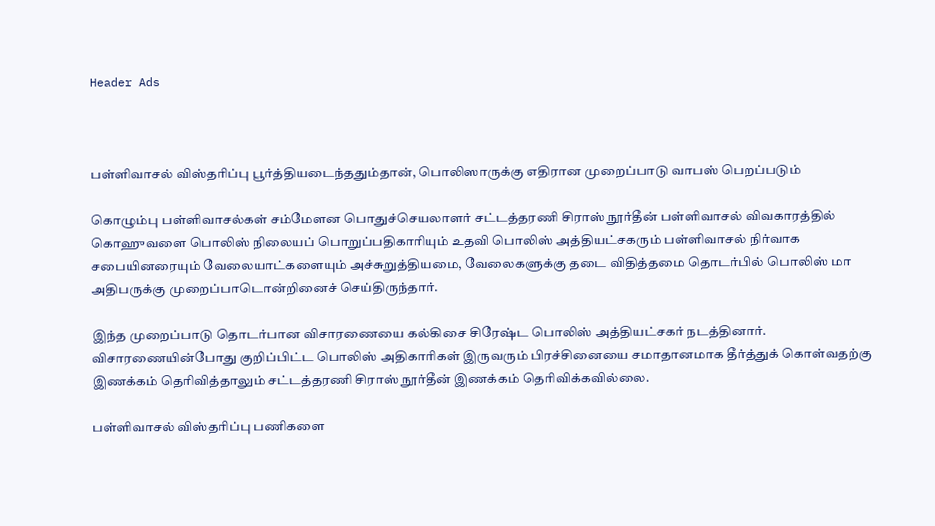Header Ads



பள்ளிவாசல் விஸ்தரிப்பு பூர்த்தியடைந்ததும்தான், பொலிஸாருக்கு எதிரான முறைப்பாடு வாபஸ் பெறப்படும்

கொழும்பு பள்ளிவாசல்கள் சம்மேளன பொதுச்செயலாளர் சட்டத்தரணி சிராஸ் நூர்தீன் பள்ளிவாசல் விவகாரத்தில் கொஹுவளை பொலிஸ் நிலையப் பொறுப்பதிகாரியும் உதவி பொலிஸ் அத்தியட்சகரும் பள்ளிவாசல் நிர்வாக சபையினரையும் வேலையாட்களையும் அச்சுறுத்தியமை, வேலைகளுக்கு தடை விதித்தமை தொடர்பில் பொலிஸ் மா அதிபருக்கு முறைப்பாடொன்றினைச் செய்திருந்தார்.

இந்த முறைப்பாடு தொடர்பான விசாரணையை கல்கிசை சிரேஷ்ட பொலிஸ் அத்தியட்சகர் நடத்தினார். விசாரணையின்போது குறிப்பிட்ட பொலிஸ் அதிகாரிகள் இருவரும் பிரச்சினையை சமாதானமாக தீர்த்துக் கொள்வதற்கு இணக்கம் தெரிவித்தாலும் சட்டத்தரணி சிராஸ் நூர்தீன் இணக்கம் தெரிவிக்கவில்லை.

பள்ளிவாசல் விஸ்தரிப்பு பணிகளை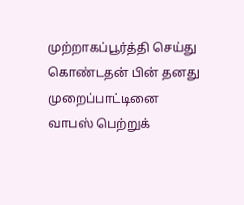முற்றாகப்பூர்த்தி செய்து கொண்டதன் பின் தனது முறைப்பாட்டினை வாபஸ் பெற்றுக்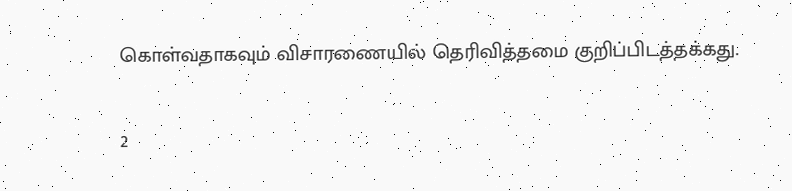கொள்வதாகவும் விசாரணையில் தெரிவித்தமை குறிப்பிடத்தக்கது.

2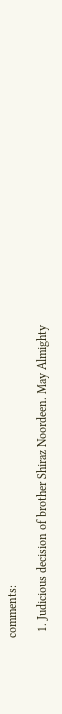comments:

  1. Judicious decision of brother Shiraz Noordeen. May Almighty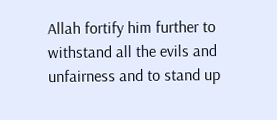Allah fortify him further to withstand all the evils and unfairness and to stand up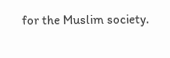for the Muslim society.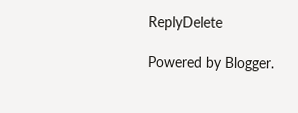ReplyDelete

Powered by Blogger.